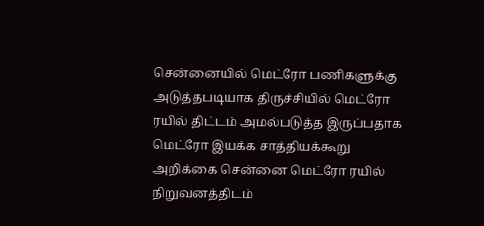சென்னையில் மெட்ரோ பணிகளுக்கு அடுத்தபடியாக திருச்சியில் மெட்ரோ ரயில் திட்டம் அமல்படுத்த இருப்பதாக மெட்ரோ இயக்க சாத்தியக்கூறு அறிக்கை சென்னை மெட்ரோ ரயில் நிறுவனத்திடம்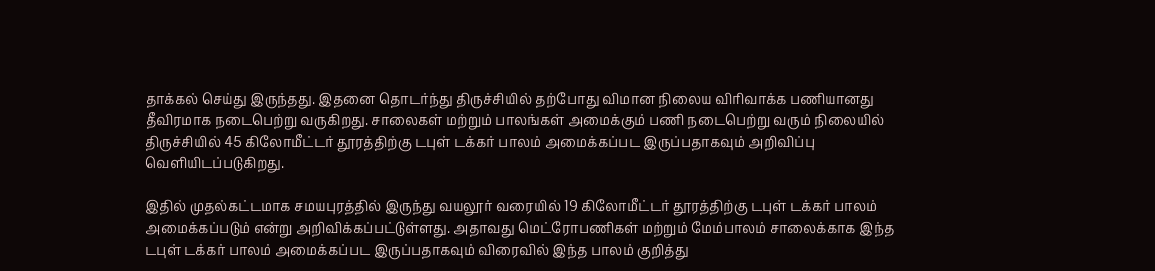தாக்கல் செய்து இருந்தது. இதனை தொடர்ந்து திருச்சியில் தற்போது விமான நிலைய விரிவாக்க பணியானது தீவிரமாக நடைபெற்று வருகிறது. சாலைகள் மற்றும் பாலங்கள் அமைக்கும் பணி நடைபெற்று வரும் நிலையில் திருச்சியில் 45 கிலோமீட்டர் தூரத்திற்கு டபுள் டக்கர் பாலம் அமைக்கப்பட இருப்பதாகவும் அறிவிப்பு வெளியிடப்படுகிறது.

இதில் முதல்கட்டமாக சமயபுரத்தில் இருந்து வயலூர் வரையில் 19 கிலோமீட்டர் தூரத்திற்கு டபுள் டக்கர் பாலம் அமைக்கப்படும் என்று அறிவிக்கப்பட்டுள்ளது. அதாவது மெட்ரோபணிகள் மற்றும் மேம்பாலம் சாலைக்காக இந்த டபுள் டக்கர் பாலம் அமைக்கப்பட இருப்பதாகவும் விரைவில் இந்த பாலம் குறித்து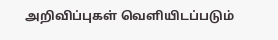அறிவிப்புகள் வெளியிடப்படும்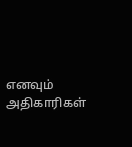எனவும் அதிகாரிகள்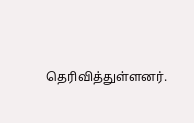தெரிவித்துள்ளனர்.